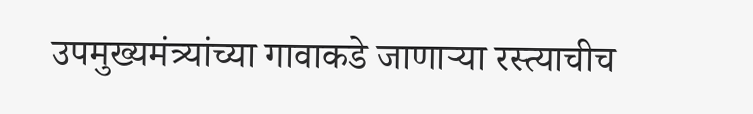उपमुख्यमंत्र्यांच्या गावाकडे जाणाऱ्या रस्त्याचीच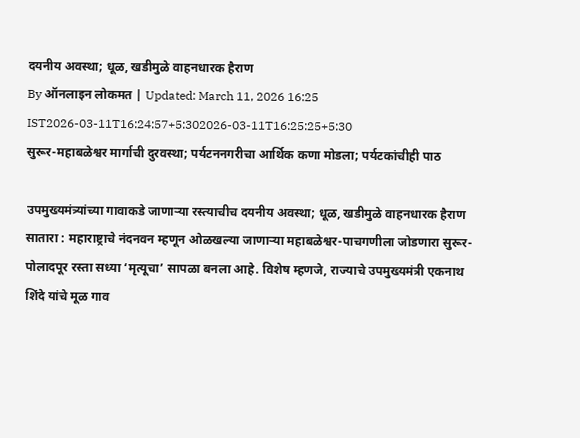दयनीय अवस्था; धूळ, खडीमुळे वाहनधारक हैराण
By ऑनलाइन लोकमत | Updated: March 11, 2026 16:25 IST2026-03-11T16:24:57+5:302026-03-11T16:25:25+5:30
सुरूर-महाबळेश्वर मार्गाची दुरवस्था; पर्यटननगरीचा आर्थिक कणा मोडला; पर्यटकांचीही पाठ

उपमुख्यमंत्र्यांच्या गावाकडे जाणाऱ्या रस्त्याचीच दयनीय अवस्था; धूळ, खडीमुळे वाहनधारक हैराण
सातारा : महाराष्ट्राचे नंदनवन म्हणून ओळखल्या जाणाऱ्या महाबळेश्वर-पाचगणीला जोडणारा सुरूर-पोलादपूर रस्ता सध्या ‘मृत्यूचा’ सापळा बनला आहे. विशेष म्हणजे, राज्याचे उपमुख्यमंत्री एकनाथ शिंदे यांचे मूळ गाव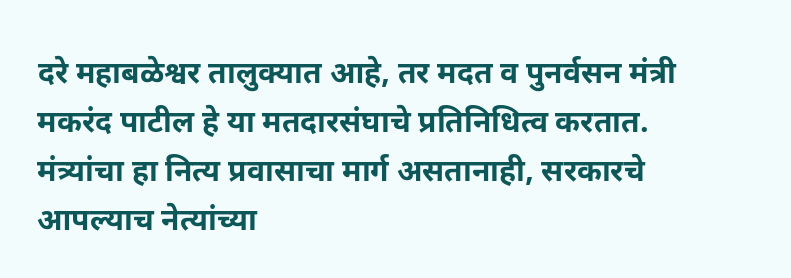दरे महाबळेश्वर तालुक्यात आहे, तर मदत व पुनर्वसन मंत्री मकरंद पाटील हे या मतदारसंघाचे प्रतिनिधित्व करतात. मंत्र्यांचा हा नित्य प्रवासाचा मार्ग असतानाही, सरकारचे आपल्याच नेत्यांच्या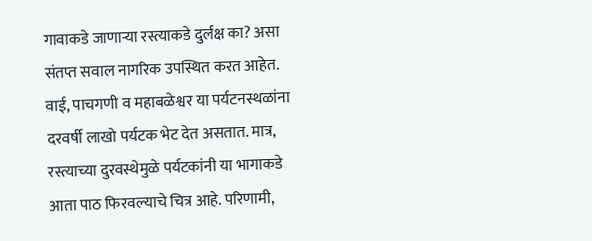गावाकडे जाणाऱ्या रस्त्याकडे दुर्लक्ष का? असा संतप्त सवाल नागरिक उपस्थित करत आहेत.
वाई, पाचगणी व महाबळेश्वर या पर्यटनस्थळांना दरवर्षी लाखो पर्यटक भेट देत असतात. मात्र, रस्त्याच्या दुरवस्थेमुळे पर्यटकांनी या भागाकडे आता पाठ फिरवल्याचे चित्र आहे. परिणामी,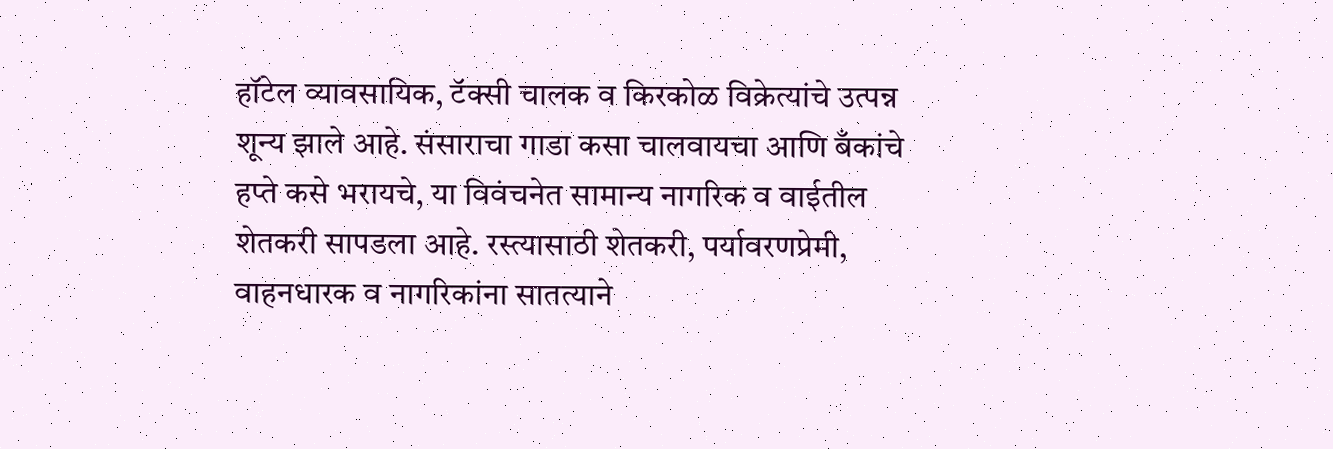हॉटेल व्यावसायिक, टॅक्सी चालक व किरकोळ विक्रेत्यांचे उत्पन्न शून्य झाले आहे. संसाराचा गाडा कसा चालवायचा आणि बँकांचे हप्ते कसे भरायचे, या विवंचनेत सामान्य नागरिक व वाईतील शेतकरी सापडला आहे. रस्त्यासाठी शेतकरी, पर्यावरणप्रेमी, वाहनधारक व नागरिकांना सातत्याने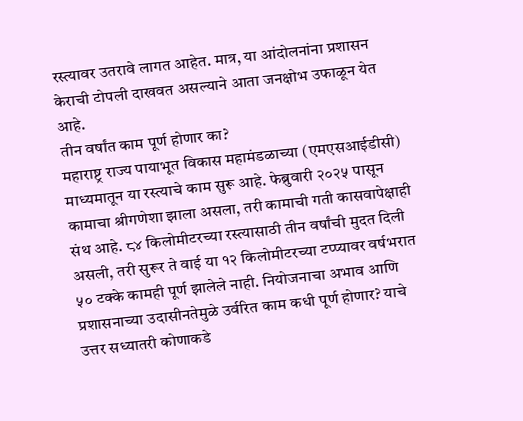रस्त्यावर उतरावे लागत आहेत. मात्र, या आंदोलनांना प्रशासन केराची टोपली दाखवत असल्याने आता जनक्षोभ उफाळून येत आहे.
तीन वर्षांत काम पूर्ण होणार का?
महाराष्ट्र राज्य पायाभूत विकास महामंडळाच्या (एमएसआईडीसी) माध्यमातून या रस्त्याचे काम सुरू आहे. फेब्रुवारी २०२५ पासून कामाचा श्रीगणेशा झाला असला, तरी कामाची गती कासवापेक्षाही संथ आहे. ८४ किलोमीटरच्या रस्त्यासाठी तीन वर्षांची मुदत दिली असली, तरी सुरूर ते वाई या १२ किलोमीटरच्या टप्प्यावर वर्षभरात ५० टक्के कामही पूर्ण झालेले नाही. नियोजनाचा अभाव आणि प्रशासनाच्या उदासीनतेमुळे उर्वरित काम कधी पूर्ण होणार? याचे उत्तर सध्यातरी कोणाकडे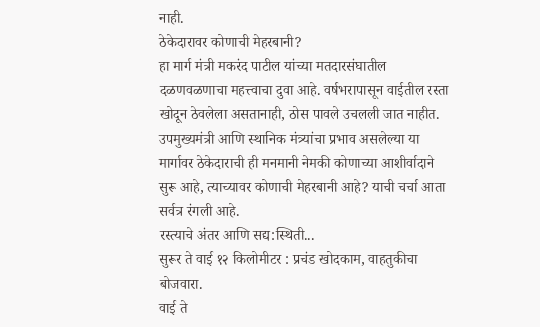नाही.
ठेकेदारावर कोणाची मेहरबानी?
हा मार्ग मंत्री मकरंद पाटील यांच्या मतदारसंघातील दळणवळणाचा महत्त्वाचा दुवा आहे. वर्षभरापासून वाईतील रस्ता खोदून ठेवलेला असतानाही, ठोस पावले उचलली जात नाहीत. उपमुख्यमंत्री आणि स्थानिक मंत्र्यांचा प्रभाव असलेल्या या मार्गावर ठेकेदाराची ही मनमानी नेमकी कोणाच्या आशीर्वादाने सुरू आहे, त्याच्यावर कोणाची मेहरबानी आहे? याची चर्चा आता सर्वत्र रंगली आहे.
रस्त्याचे अंतर आणि सद्य:स्थिती...
सुरूर ते वाई १२ किलोमीटर : प्रचंड खोदकाम, वाहतुकीचा बोजवारा.
वाई ते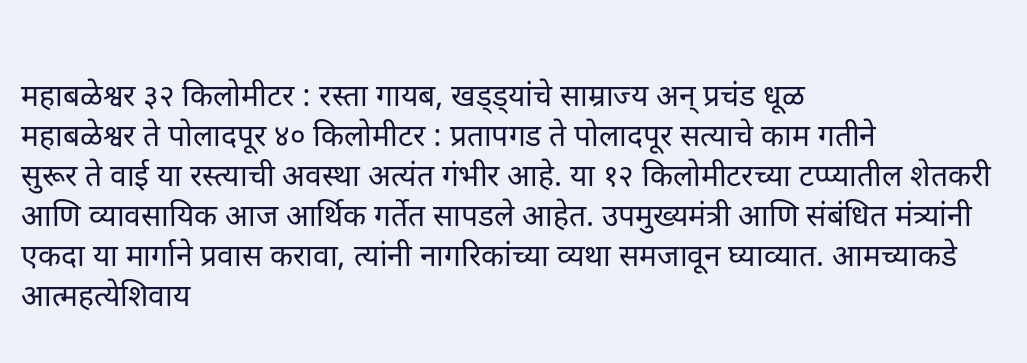महाबळेश्वर ३२ किलोमीटर : रस्ता गायब, खड्ड्यांचे साम्राज्य अन् प्रचंड धूळ
महाबळेश्वर ते पोलादपूर ४० किलोमीटर : प्रतापगड ते पोलादपूर सत्याचे काम गतीने
सुरूर ते वाई या रस्त्याची अवस्था अत्यंत गंभीर आहे. या १२ किलोमीटरच्या टप्प्यातील शेतकरी आणि व्यावसायिक आज आर्थिक गर्तेत सापडले आहेत. उपमुख्यमंत्री आणि संबंधित मंत्र्यांनी एकदा या मार्गाने प्रवास करावा, त्यांनी नागरिकांच्या व्यथा समजावून घ्याव्यात. आमच्याकडे आत्महत्येशिवाय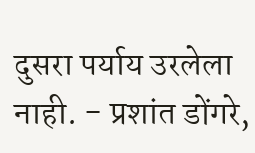दुसरा पर्याय उरलेला नाही. - प्रशांत डोंगरे,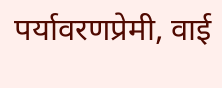पर्यावरणप्रेमी, वाई